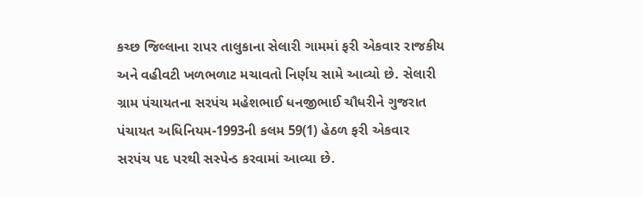કચ્છ જિલ્લાના રાપર તાલુકાના સેલારી ગામમાં ફરી એકવાર રાજકીય અને વહીવટી ખળભળાટ મચાવતો નિર્ણય સામે આવ્યો છે. સેલારી ગ્રામ પંચાયતના સરપંચ મહેશભાઈ ધનજીભાઈ ચૌધરીને ગુજરાત પંચાયત અધિનિયમ-1993ની કલમ 59(1) હેઠળ ફરી એકવાર સરપંચ પદ પરથી સસ્પેન્ડ કરવામાં આવ્યા છે.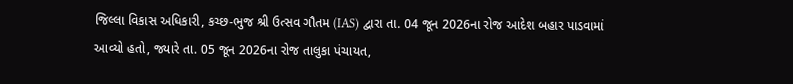જિલ્લા વિકાસ અધિકારી, કચ્છ-ભુજ શ્રી ઉત્સવ ગૌતમ (IAS) દ્વારા તા. 04 જૂન 2026ના રોજ આદેશ બહાર પાડવામાં આવ્યો હતો, જ્યારે તા. 05 જૂન 2026ના રોજ તાલુકા પંચાયત,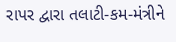રાપર દ્વારા તલાટી-કમ-મંત્રીને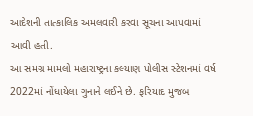આદેશની તાત્કાલિક અમલવારી કરવા સૂચના આપવામાં આવી હતી.
આ સમગ્ર મામલો મહારાષ્ટ્રના કલ્યાણ પોલીસ સ્ટેશનમાં વર્ષ 2022માં નોંધાયેલા ગુનાને લઈને છે. ફરિયાદ મુજબ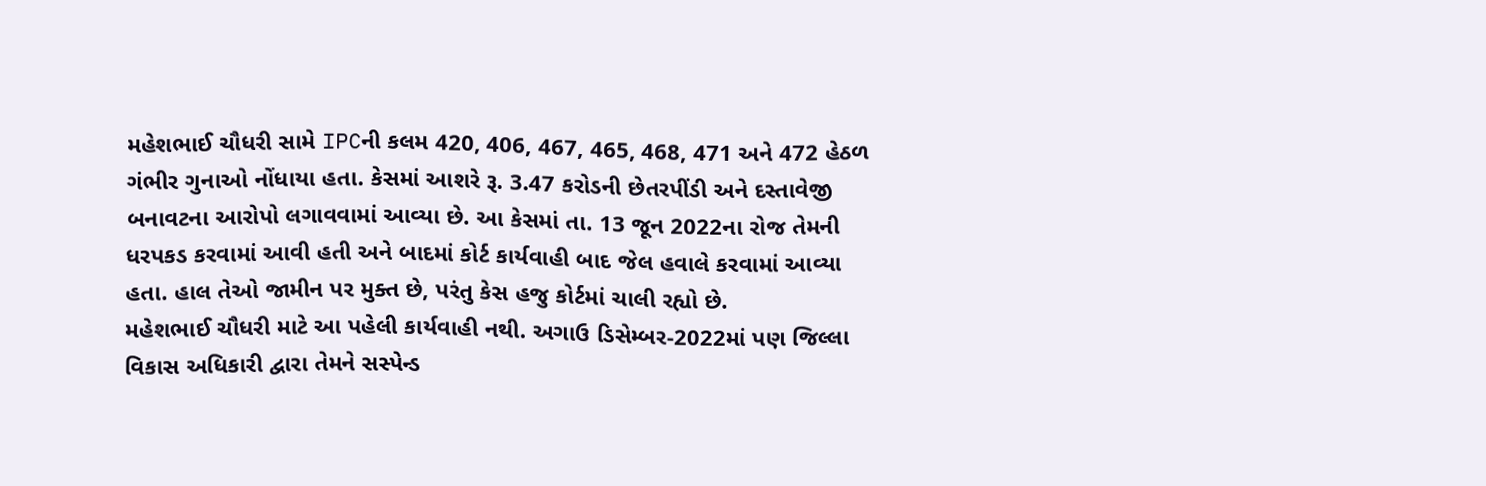મહેશભાઈ ચૌધરી સામે IPCની કલમ 420, 406, 467, 465, 468, 471 અને 472 હેઠળ ગંભીર ગુનાઓ નોંધાયા હતા. કેસમાં આશરે રૂ. 3.47 કરોડની છેતરપીંડી અને દસ્તાવેજી બનાવટના આરોપો લગાવવામાં આવ્યા છે. આ કેસમાં તા. 13 જૂન 2022ના રોજ તેમની ધરપકડ કરવામાં આવી હતી અને બાદમાં કોર્ટ કાર્યવાહી બાદ જેલ હવાલે કરવામાં આવ્યા હતા. હાલ તેઓ જામીન પર મુક્ત છે, પરંતુ કેસ હજુ કોર્ટમાં ચાલી રહ્યો છે.
મહેશભાઈ ચૌધરી માટે આ પહેલી કાર્યવાહી નથી. અગાઉ ડિસેમ્બર-2022માં પણ જિલ્લા વિકાસ અધિકારી દ્વારા તેમને સસ્પેન્ડ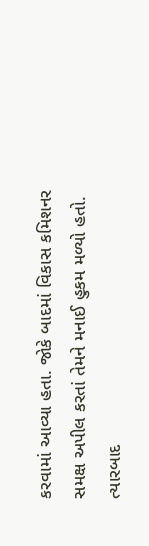કરવામાં આવ્યા હતા. જોકે બાદમાં વિકાસ કમિશનર સમક્ષ અપીલ કરતાં તેમને મનાઈ હુકમ મળ્યો હતો. ત્યારબાદ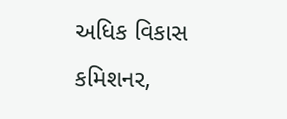અધિક વિકાસ કમિશનર,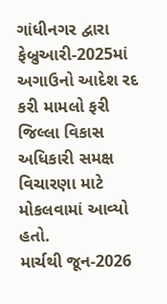ગાંધીનગર દ્વારા ફેબ્રુઆરી-2025માં અગાઉનો આદેશ રદ કરી મામલો ફરી જિલ્લા વિકાસ અધિકારી સમક્ષ વિચારણા માટે મોકલવામાં આવ્યો હતો.
માર્ચથી જૂન-2026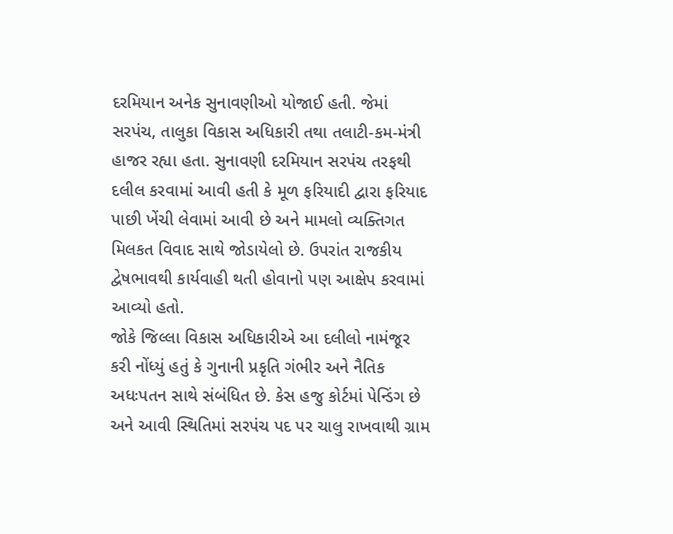દરમિયાન અનેક સુનાવણીઓ યોજાઈ હતી. જેમાં સરપંચ, તાલુકા વિકાસ અધિકારી તથા તલાટી-કમ-મંત્રી હાજર રહ્યા હતા. સુનાવણી દરમિયાન સરપંચ તરફથી દલીલ કરવામાં આવી હતી કે મૂળ ફરિયાદી દ્વારા ફરિયાદ પાછી ખેંચી લેવામાં આવી છે અને મામલો વ્યક્તિગત મિલકત વિવાદ સાથે જોડાયેલો છે. ઉપરાંત રાજકીય દ્વેષભાવથી કાર્યવાહી થતી હોવાનો પણ આક્ષેપ કરવામાં આવ્યો હતો.
જોકે જિલ્લા વિકાસ અધિકારીએ આ દલીલો નામંજૂર કરી નોંધ્યું હતું કે ગુનાની પ્રકૃતિ ગંભીર અને નૈતિક અધઃપતન સાથે સંબંધિત છે. કેસ હજુ કોર્ટમાં પેન્ડિંગ છે અને આવી સ્થિતિમાં સરપંચ પદ પર ચાલુ રાખવાથી ગ્રામ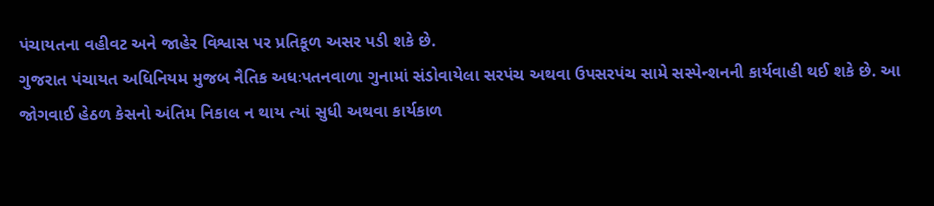પંચાયતના વહીવટ અને જાહેર વિશ્વાસ પર પ્રતિકૂળ અસર પડી શકે છે.
ગુજરાત પંચાયત અધિનિયમ મુજબ નૈતિક અધઃપતનવાળા ગુનામાં સંડોવાયેલા સરપંચ અથવા ઉપસરપંચ સામે સસ્પેન્શનની કાર્યવાહી થઈ શકે છે. આ જોગવાઈ હેઠળ કેસનો અંતિમ નિકાલ ન થાય ત્યાં સુધી અથવા કાર્યકાળ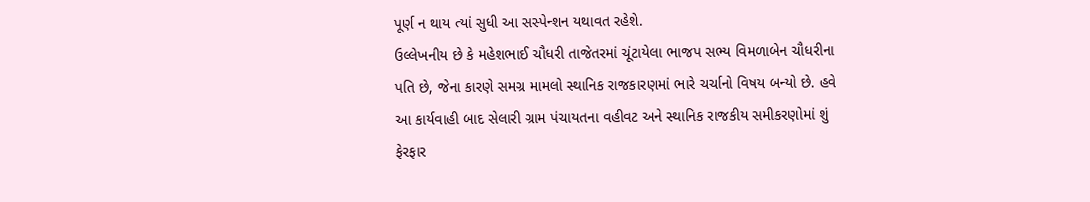પૂર્ણ ન થાય ત્યાં સુધી આ સસ્પેન્શન યથાવત રહેશે.
ઉલ્લેખનીય છે કે મહેશભાઈ ચૌધરી તાજેતરમાં ચૂંટાયેલા ભાજપ સભ્ય વિમળાબેન ચૌધરીના પતિ છે, જેના કારણે સમગ્ર મામલો સ્થાનિક રાજકારણમાં ભારે ચર્ચાનો વિષય બન્યો છે. હવે આ કાર્યવાહી બાદ સેલારી ગ્રામ પંચાયતના વહીવટ અને સ્થાનિક રાજકીય સમીકરણોમાં શું ફેરફાર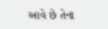આવે છે તેના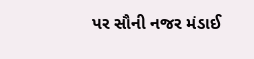પર સૌની નજર મંડાઈ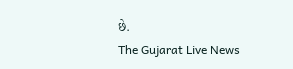છે.
The Gujarat Live News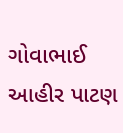ગોવાભાઈ આહીર પાટણ